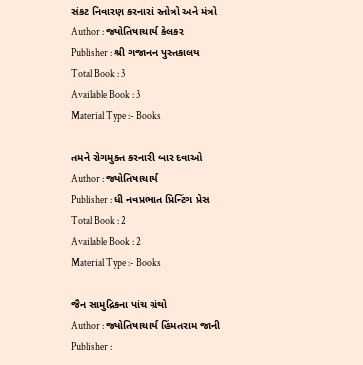સંકટ નિવારણ કરનારાં સ્તોત્રો અને મંત્રો
Author : જ્યોતિષાચાર્ય કેલકર
Publisher : શ્રી ગજાનન પુસ્તકાલય
Total Book : 3
Available Book : 3
Material Type :- Books

તમને રોગમુક્ત કરનારી બાર દવાઓ
Author : જ્યોતિષાચાર્ય
Publisher : ધી નવપ્રભાત પ્રિન્ટિંગ પ્રેસ
Total Book : 2
Available Book : 2
Material Type :- Books

જૈન સામુદ્રિકના પાંચ ગ્રંથો
Author : જ્યોતિષાચાર્ય હિંમતરામ જાની
Publisher :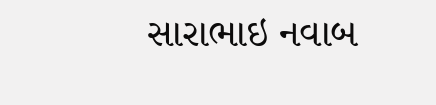સારાભાઇ નવાબ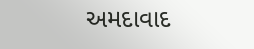અમદાવાદ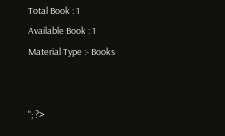Total Book : 1
Available Book : 1
Material Type :- Books


"; ?>